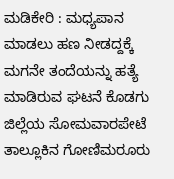ಮಡಿಕೇರಿ : ಮಧ್ಯಪಾನ ಮಾಡಲು ಹಣ ನೀಡದ್ದಕ್ಕೆ ಮಗನೇ ತಂದೆಯನ್ನು ಹತ್ಯೆ ಮಾಡಿರುವ ಘಟನೆ ಕೊಡಗು ಜಿಲ್ಲೆಯ ಸೋಮವಾರಪೇಟೆ ತಾಲ್ಲೂಕಿನ ಗೋಣಿಮರೂರು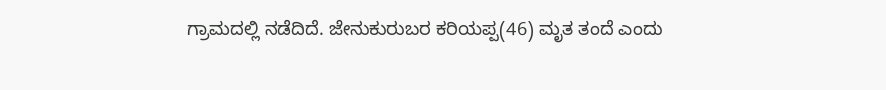ಗ್ರಾಮದಲ್ಲಿ ನಡೆದಿದೆ. ಜೇನುಕುರುಬರ ಕರಿಯಪ್ಪ(46) ಮೃತ ತಂದೆ ಎಂದು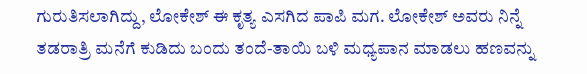ಗುರುತಿಸಲಾಗಿದ್ದು, ಲೋಕೇಶ್ ಈ ಕೃತ್ಯ ಎಸಗಿದ ಪಾಪಿ ಮಗ. ಲೋಕೇಶ್ ಅವರು ನಿನ್ನೆ ತಡರಾತ್ರಿ ಮನೆಗೆ ಕುಡಿದು ಬಂದು ತಂದೆ-ತಾಯಿ ಬಳಿ ಮಧ್ಯಪಾನ ಮಾಡಲು ಹಣವನ್ನು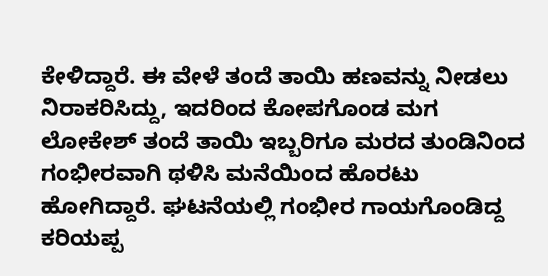ಕೇಳಿದ್ದಾರೆ. ಈ ವೇಳೆ ತಂದೆ ತಾಯಿ ಹಣವನ್ನು ನೀಡಲು ನಿರಾಕರಿಸಿದ್ದು, ಇದರಿಂದ ಕೋಪಗೊಂಡ ಮಗ ಲೋಕೇಶ್ ತಂದೆ ತಾಯಿ ಇಬ್ಬರಿಗೂ ಮರದ ತುಂಡಿನಿಂದ ಗಂಭೀರವಾಗಿ ಥಳಿಸಿ ಮನೆಯಿಂದ ಹೊರಟು ಹೋಗಿದ್ದಾರೆ. ಘಟನೆಯಲ್ಲಿ ಗಂಭೀರ ಗಾಯಗೊಂಡಿದ್ದ ಕರಿಯಪ್ಪ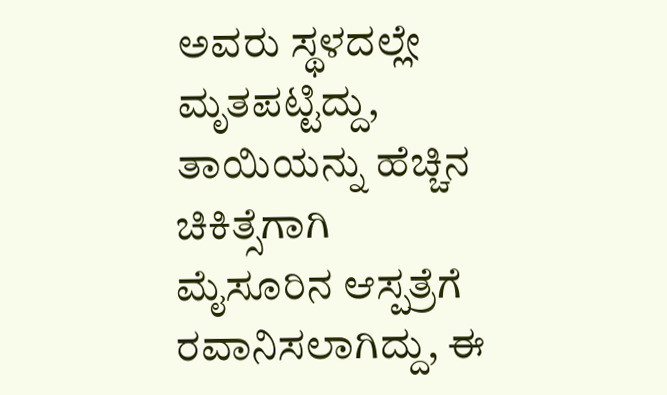ಅವರು ಸ್ಥಳದಲ್ಲೇ ಮೃತಪಟ್ಟಿದ್ದು, ತಾಯಿಯನ್ನು ಹೆಚ್ಚಿನ ಚಿಕಿತ್ಸೆಗಾಗಿ ಮೈಸೂರಿನ ಆಸ್ಪತ್ರೆಗೆ ರವಾನಿಸಲಾಗಿದ್ದು, ಈ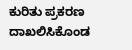ಕುರಿತು ಪ್ರಕರಣ ದಾಖಲಿಸಿಕೊಂಡ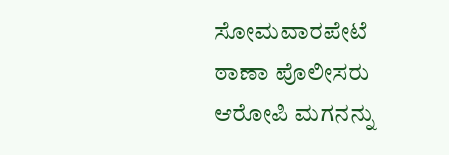ಸೋಮವಾರಪೇಟೆ ಠಾಣಾ ಪೊಲೀಸರು ಆರೋಪಿ ಮಗನನ್ನು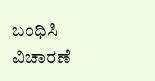ಬಂಧಿಸಿ ವಿಚಾರಣೆ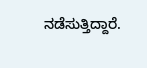ನಡೆಸುತ್ತಿದ್ದಾರೆ.